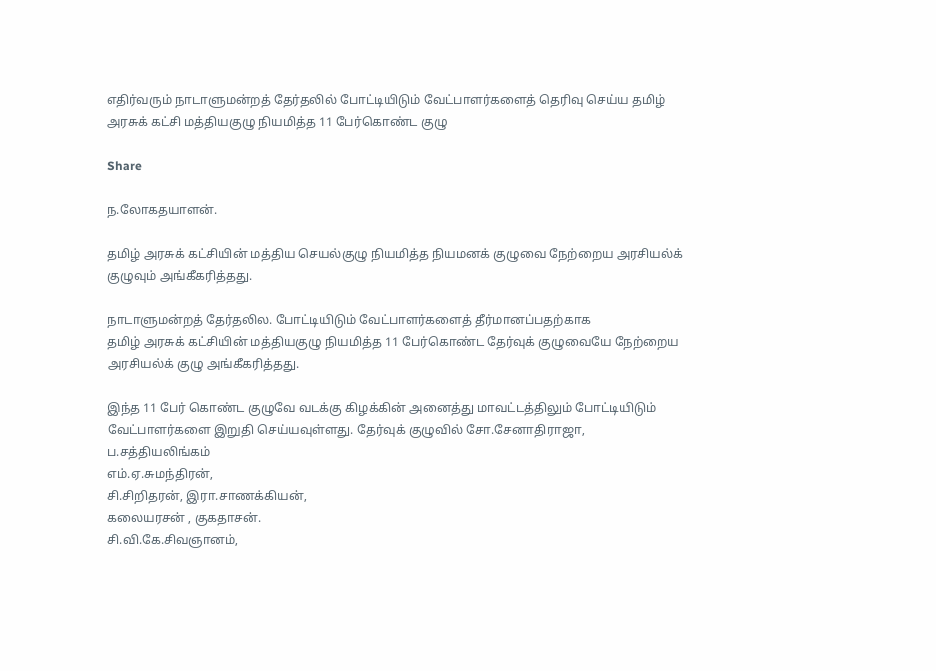எதிர்வரும் நாடாளுமன்றத் தேர்தலில் போட்டியிடும் வேட்பாளர்களைத் தெரிவு செய்ய தமிழ் அரசுக் கட்சி மத்தியகுழு நியமித்த 11 பேர்கொண்ட குழு

Share

ந.லோகதயாளன்.

தமிழ் அரசுக் கட்சியின் மத்திய செயல்குழு நியமித்த நியமனக் குழுவை நேற்றைய அரசியல்க் குழுவும் அங்கீகரித்தது.

நாடாளுமன்றத் தேர்தலில. போட்டியிடும் வேட்பாளர்களைத் தீர்மானப்பதற்காக
தமிழ் அரசுக் கட்சியின் மத்தியகுழு நியமித்த 11 பேர்கொண்ட தேர்வுக் குழுவையே நேற்றைய அரசியல்க் குழு அங்கீகரித்தது.

இந்த 11 பேர் கொண்ட குழுவே வடக்கு கிழக்கின் அனைத்து மாவட்டத்திலும் போட்டியிடும் வேட்பாளர்களை இறுதி செய்யவுள்ளது. தேர்வுக் குழுவில் சோ.சேனாதிராஜா,
ப.சத்தியலிங்கம்
எம்.ஏ.சுமந்திரன்,
சி.சிறிதரன், இரா.சாணக்கியன்,
கலையரசன் , குகதாசன்.
சி.வி.கே.சிவஞானம்,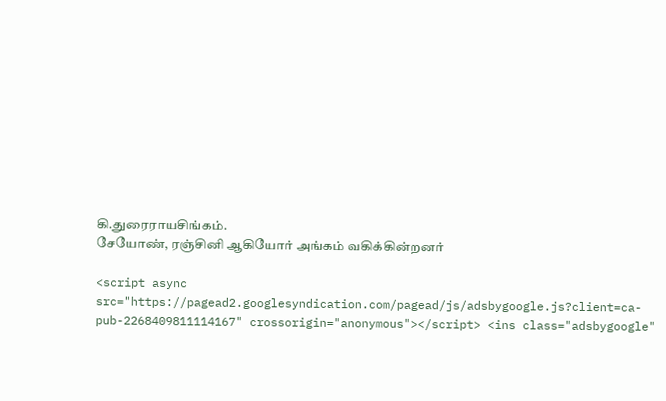கி.துரைராயசிங்கம்.
சேயோண், ரஞ்சினி ஆகியோர் அங்கம் வகிக்கின்றனர்

<script async src="https://pagead2.googlesyndication.com/pagead/js/adsbygoogle.js?client=ca-pub-2268409811114167" crossorigin="anonymous"></script> <ins class="adsbygoogle"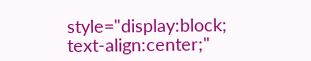style="display:block; text-align:center;"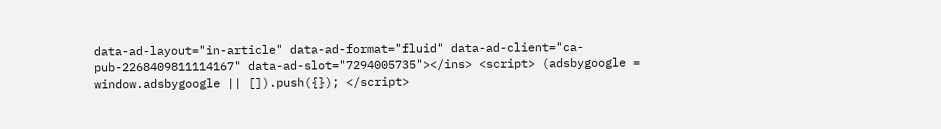data-ad-layout="in-article" data-ad-format="fluid" data-ad-client="ca-pub-2268409811114167" data-ad-slot="7294005735"></ins> <script> (adsbygoogle = window.adsbygoogle || []).push({}); </script>